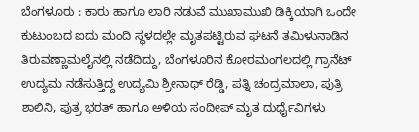ಬೆಂಗಳೂರು : ಕಾರು ಹಾಗೂ ಲಾರಿ ನಡುವೆ ಮುಖಾಮುಖಿ ಡಿಕ್ಕಿಯಾಗಿ ಒಂದೇ ಕುಟುಂಬದ ಐದು ಮಂದಿ ಸ್ಥಳದಲ್ಲೇ ಮೃತಪಟ್ಟಿರುವ ಘಟನೆ ತಮಿಳುನಾಡಿನ ತಿರುವಣ್ಣಾಮಲೈನಲ್ಲಿ ನಡೆದಿದ್ದು, ಬೆಂಗಳೂರಿನ ಕೋರಮಂಗಲದಲ್ಲಿ ಗ್ರಾನೆಟ್ ಉದ್ಯಮ ನಡೆಸುತ್ತಿದ್ದ ಉದ್ಯಮಿ ಶ್ರೀನಾಥ್ ರೆಡ್ಡಿ, ಪತ್ನಿ ಚಂದ್ರಮಾಲಾ, ಪುತ್ರಿ ಶಾಲಿನಿ, ಪುತ್ರ ಭರತ್ ಹಾಗೂ ಅಳಿಯ ಸಂದೀಪ್ ಮೃತ ದುರ್ಧೈವಿಗಳು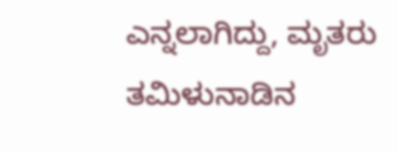ಎನ್ನಲಾಗಿದ್ದು, ಮೃತರು ತಮಿಳುನಾಡಿನ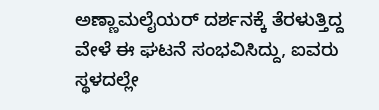ಅಣ್ಣಾಮಲೈಯರ್ ದರ್ಶನಕ್ಕೆ ತೆರಳುತ್ತಿದ್ದ ವೇಳೆ ಈ ಘಟನೆ ಸಂಭವಿಸಿದ್ದು, ಐವರು ಸ್ಥಳದಲ್ಲೇ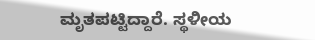ಮೃತಪಟ್ಟಿದ್ದಾರೆ. ಸ್ಥಳೀಯ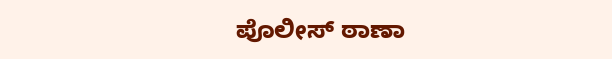ಪೊಲೀಸ್ ಠಾಣಾ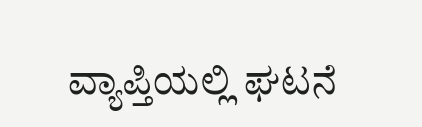ವ್ಯಾಪ್ತಿಯಲ್ಲಿ ಘಟನೆ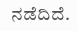ನಡೆದಿದೆ.